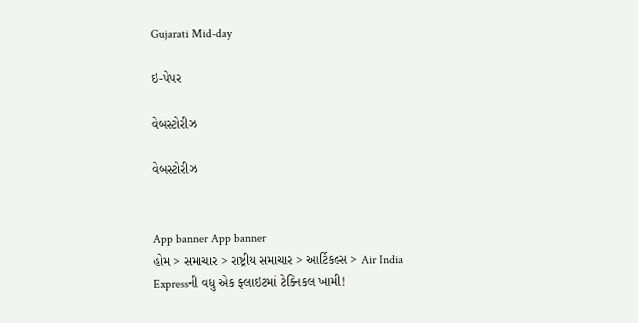Gujarati Mid-day

ઇ-પેપર

વેબસ્ટોરીઝ

વેબસ્ટોરીઝ


App banner App banner
હોમ > સમાચાર > રાષ્ટ્રીય સમાચાર > આર્ટિકલ્સ > Air India Expressની વધુ એક ફ્લાઇટમાં ટેક્નિકલ ખામી!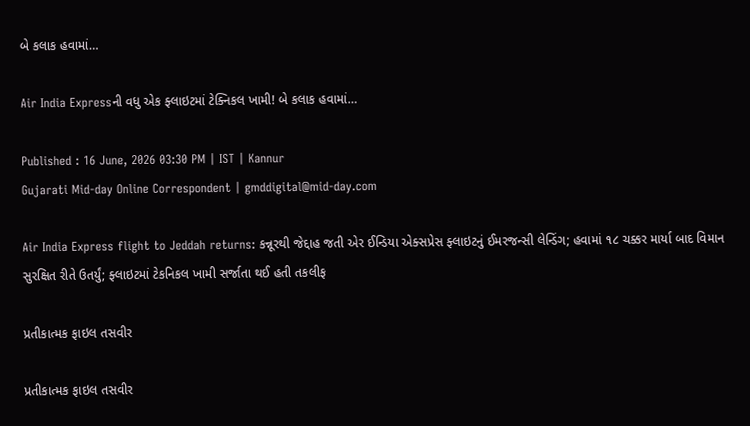બે કલાક હવામાં…

Air India Expressની વધુ એક ફ્લાઇટમાં ટેક્નિકલ ખામી! બે કલાક હવામાં…

Published : 16 June, 2026 03:30 PM | IST | Kannur
Gujarati Mid-day Online Correspondent | gmddigital@mid-day.com

Air India Express flight to Jeddah returns: કન્નૂરથી જેદ્દાહ જતી એર ઈન્ડિયા એક્સપ્રેસ ફ્લાઇટનું ઈમરજન્સી લેન્ડિંગ; હવામાં ૧૮ ચક્કર માર્યા બાદ વિમાન સુરક્ષિત રીતે ઉતર્યું; ફ્લાઇટમાં ટેકનિકલ ખામી સર્જાતા થઈ હતી તકલીફ

પ્રતીકાત્મક ફાઇલ તસવીર

પ્રતીકાત્મક ફાઇલ તસવીર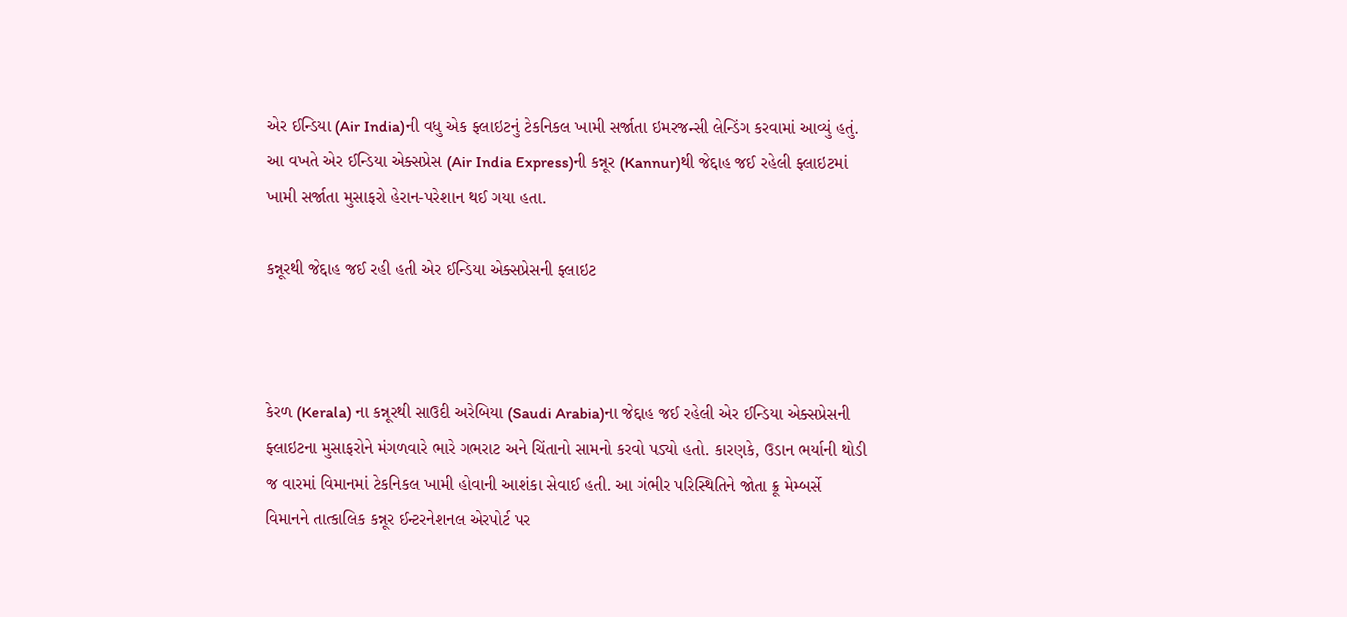એર ઈન્ડિયા (Air India)ની વધુ એક ફ્લાઇટનું ટેકનિકલ ખામી સર્જાતા ઇમરજન્સી લેન્ડિંગ કરવામાં આવ્યું હતું. આ વખતે એર ઈન્ડિયા એક્સપ્રેસ (Air India Express)ની કન્નૂર (Kannur)થી જેદ્દાહ જઈ રહેલી ફ્લાઇટમાં ખામી સર્જાતા મુસાફરો હેરાન-પરેશાન થઈ ગયા હતા.

કન્નૂરથી જેદ્દાહ જઈ રહી હતી એર ઈન્ડિયા એક્સપ્રેસની ફ્લાઇટ



કેરળ (Kerala) ના કન્નૂરથી સાઉદી અરેબિયા (Saudi Arabia)ના જેદ્દાહ જઈ રહેલી એર ઈન્ડિયા એક્સપ્રેસની ફ્લાઇટના મુસાફરોને મંગળવારે ભારે ગભરાટ અને ચિંતાનો સામનો કરવો પડ્યો હતો. કારણકે, ઉડાન ભર્યાની થોડી જ વારમાં વિમાનમાં ટેકનિકલ ખામી હોવાની આશંકા સેવાઈ હતી. આ ગંભીર પરિસ્થિતિને જોતા ક્રૂ મેમ્બર્સે વિમાનને તાત્કાલિક કન્નૂર ઈન્ટરનેશનલ એરપોર્ટ પર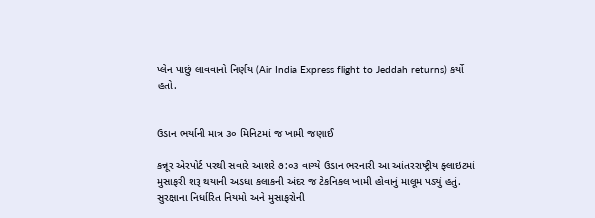પ્લેન પાછું લાવવાનો નિર્ણય (Air India Express flight to Jeddah returns) કર્યો હતો.


ઉડાન ભર્યાની માત્ર ૩૦ મિનિટમાં જ ખામી જણાઈ

કન્નૂર એરપોર્ટ પરથી સવારે આશરે ૭:૦૩ વાગ્યે ઉડાન ભરનારી આ આંતરરાષ્ટ્રીય ફ્લાઇટમાં મુસાફરી શરૂ થયાની અડધા કલાકની અંદર જ ટેકનિકલ ખામી હોવાનું માલૂમ પડ્યું હતું. સુરક્ષાના નિર્ધારિત નિયમો અને મુસાફરોની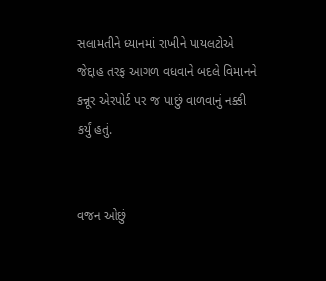સલામતીને ધ્યાનમાં રાખીને પાયલટોએ જેદ્દાહ તરફ આગળ વધવાને બદલે વિમાનને કન્નૂર એરપોર્ટ પર જ પાછું વાળવાનું નક્કી કર્યું હતું.


વજન ઓછું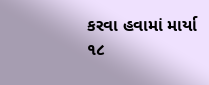કરવા હવામાં માર્યા ૧૮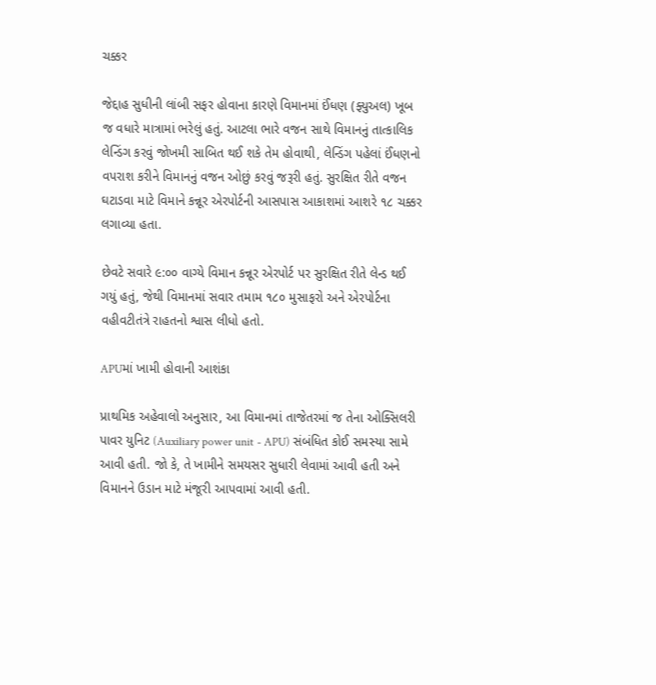ચક્કર

જેદ્દાહ સુધીની લાંબી સફર હોવાના કારણે વિમાનમાં ઈંધણ (ફ્યુઅલ) ખૂબ જ વધારે માત્રામાં ભરેલું હતું. આટલા ભારે વજન સાથે વિમાનનું તાત્કાલિક લેન્ડિંગ કરવું જોખમી સાબિત થઈ શકે તેમ હોવાથી, લેન્ડિંગ પહેલાં ઈંધણનો વપરાશ કરીને વિમાનનું વજન ઓછું કરવું જરૂરી હતું. સુરક્ષિત રીતે વજન ઘટાડવા માટે વિમાને કન્નૂર એરપોર્ટની આસપાસ આકાશમાં આશરે ૧૮ ચક્કર લગાવ્યા હતા.

છેવટે સવારે ૯:૦૦ વાગ્યે વિમાન કન્નૂર એરપોર્ટ પર સુરક્ષિત રીતે લેન્ડ થઈ ગયું હતું, જેથી વિમાનમાં સવાર તમામ ૧૮૦ મુસાફરો અને એરપોર્ટના વહીવટીતંત્રે રાહતનો શ્વાસ લીધો હતો.

APUમાં ખામી હોવાની આશંકા

પ્રાથમિક અહેવાલો અનુસાર, આ વિમાનમાં તાજેતરમાં જ તેના ઓક્સિલરી પાવર યુનિટ (Auxiliary power unit - APU) સંબંધિત કોઈ સમસ્યા સામે આવી હતી. જો કે, તે ખામીને સમયસર સુધારી લેવામાં આવી હતી અને વિમાનને ઉડાન માટે મંજૂરી આપવામાં આવી હતી.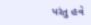પરંતુ હવે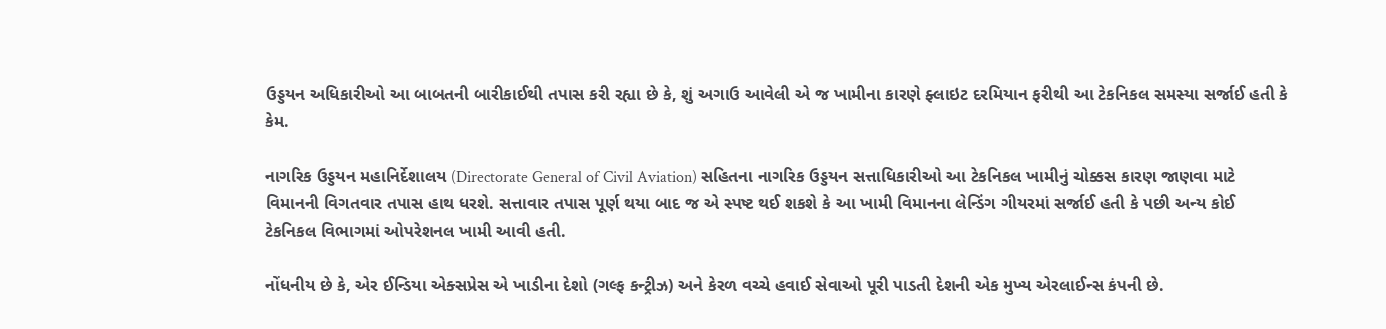ઉડ્ડયન અધિકારીઓ આ બાબતની બારીકાઈથી તપાસ કરી રહ્યા છે કે, શું અગાઉ આવેલી એ જ ખામીના કારણે ફ્લાઇટ દરમિયાન ફરીથી આ ટેકનિકલ સમસ્યા સર્જાઈ હતી કે કેમ.

નાગરિક ઉડ્ડયન મહાનિર્દેશાલય (Directorate General of Civil Aviation) સહિતના નાગરિક ઉડ્ડયન સત્તાધિકારીઓ આ ટેકનિકલ ખામીનું ચોક્કસ કારણ જાણવા માટે વિમાનની વિગતવાર તપાસ હાથ ધરશે. સત્તાવાર તપાસ પૂર્ણ થયા બાદ જ એ સ્પષ્ટ થઈ શકશે કે આ ખામી વિમાનના લેન્ડિંગ ગીયરમાં સર્જાઈ હતી કે પછી અન્ય કોઈ ટેકનિકલ વિભાગમાં ઓપરેશનલ ખામી આવી હતી.

નોંધનીય છે કે, એર ઈન્ડિયા એક્સપ્રેસ એ ખાડીના દેશો (ગલ્ફ કન્ટ્રીઝ) અને કેરળ વચ્ચે હવાઈ સેવાઓ પૂરી પાડતી દેશની એક મુખ્ય એરલાઈન્સ કંપની છે.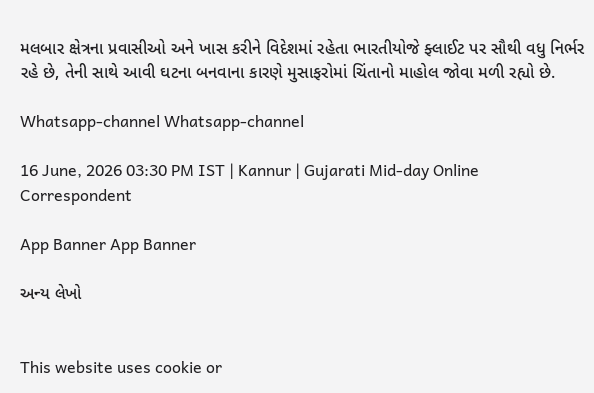મલબાર ક્ષેત્રના પ્રવાસીઓ અને ખાસ કરીને વિદેશમાં રહેતા ભારતીયોજે ફ્લાઈટ પર સૌથી વધુ નિર્ભર રહે છે, તેની સાથે આવી ઘટના બનવાના કારણે મુસાફરોમાં ચિંતાનો માહોલ જોવા મળી રહ્યો છે.

Whatsapp-channel Whatsapp-channel

16 June, 2026 03:30 PM IST | Kannur | Gujarati Mid-day Online Correspondent

App Banner App Banner

અન્ય લેખો


This website uses cookie or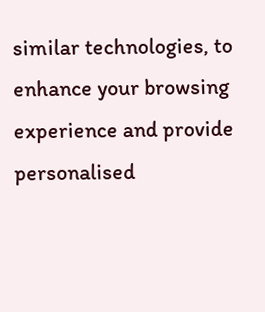similar technologies, to enhance your browsing experience and provide personalised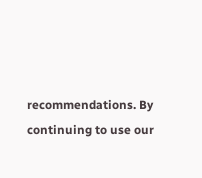recommendations. By continuing to use our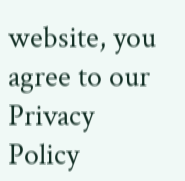website, you agree to our Privacy Policy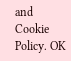and Cookie Policy. OK